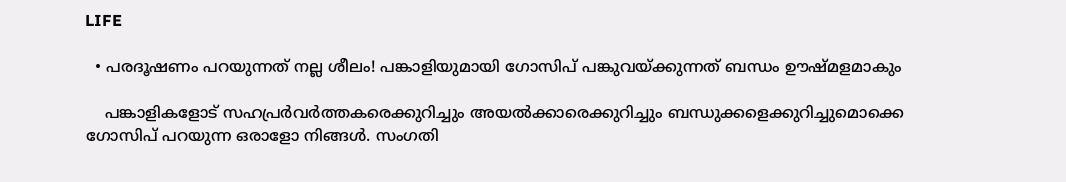LIFE

  • പരദൂഷണം പറയുന്നത് നല്ല ശീലം! പങ്കാളിയുമായി ഗോസിപ് പങ്കുവയ്ക്കുന്നത് ബന്ധം ഊഷ്മളമാകും

    പങ്കാളികളോട് സഹപ്രര്‍വര്‍ത്തകരെക്കുറിച്ചും അയല്‍ക്കാരെക്കുറിച്ചും ബന്ധുക്കളെക്കുറിച്ചുമൊക്കെ ഗോസിപ് പറയുന്ന ഒരാളോ നിങ്ങള്‍. സംഗതി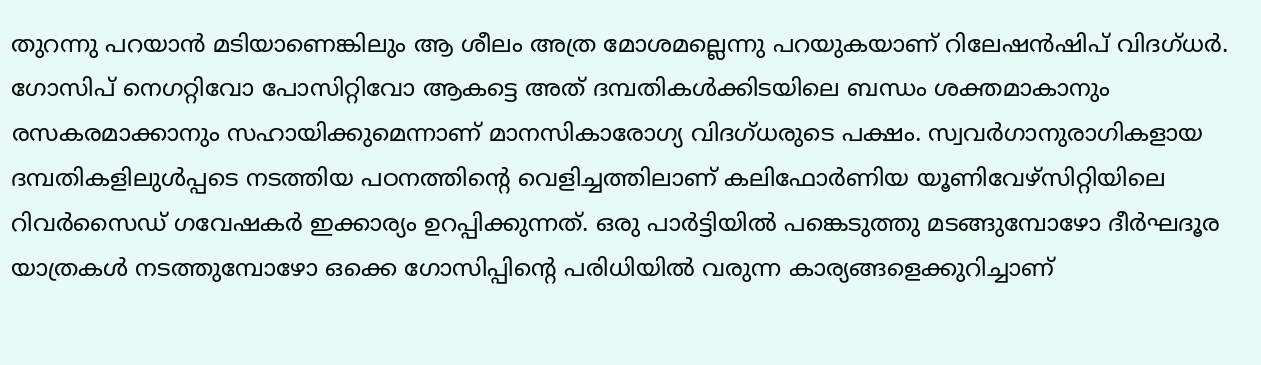തുറന്നു പറയാന്‍ മടിയാണെങ്കിലും ആ ശീലം അത്ര മോശമല്ലെന്നു പറയുകയാണ് റിലേഷന്‍ഷിപ് വിദഗ്ധര്‍. ഗോസിപ് നെഗറ്റിവോ പോസിറ്റിവോ ആകട്ടെ അത് ദമ്പതികള്‍ക്കിടയിലെ ബന്ധം ശക്തമാകാനും രസകരമാക്കാനും സഹായിക്കുമെന്നാണ് മാനസികാരോഗ്യ വിദഗ്ധരുടെ പക്ഷം. സ്വവര്‍ഗാനുരാഗികളായ ദമ്പതികളിലുള്‍പ്പടെ നടത്തിയ പഠനത്തിന്റെ വെളിച്ചത്തിലാണ് കലിഫോര്‍ണിയ യൂണിവേഴ്‌സിറ്റിയിലെ റിവര്‍സൈഡ് ഗവേഷകര്‍ ഇക്കാര്യം ഉറപ്പിക്കുന്നത്. ഒരു പാര്‍ട്ടിയില്‍ പങ്കെടുത്തു മടങ്ങുമ്പോഴോ ദീര്‍ഘദൂര യാത്രകള്‍ നടത്തുമ്പോഴോ ഒക്കെ ഗോസിപ്പിന്റെ പരിധിയില്‍ വരുന്ന കാര്യങ്ങളെക്കുറിച്ചാണ്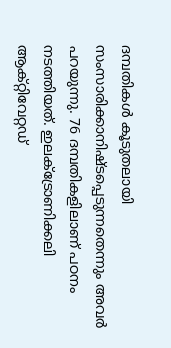ദമ്പതികള്‍ കൂടുതലായി സംസാരിക്കാനിഷ്ടപ്പെടുന്നതെന്നും അവര്‍ പറയുന്നു. 76 ദമ്പതികളിലാണ് പഠനം നടത്തിയത്. ഇലക്ട്രോണിക്കലി ആക്റ്റിവേറ്റഡ്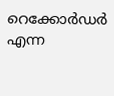റെക്കോര്‍ഡര്‍ എന്ന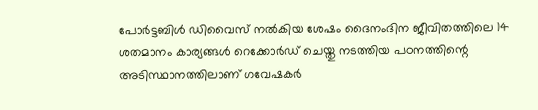പോര്‍ട്ടബിള്‍ ഡിവൈസ് നല്‍കിയ ശേഷം ദൈനംദിന ജീവിതത്തിലെ 14 ശതമാനം കാര്യങ്ങള്‍ റെക്കോര്‍ഡ് ചെയ്തു നടത്തിയ പഠനത്തിന്റെ അടിസ്ഥാനത്തിലാണ് ഗവേഷകര്‍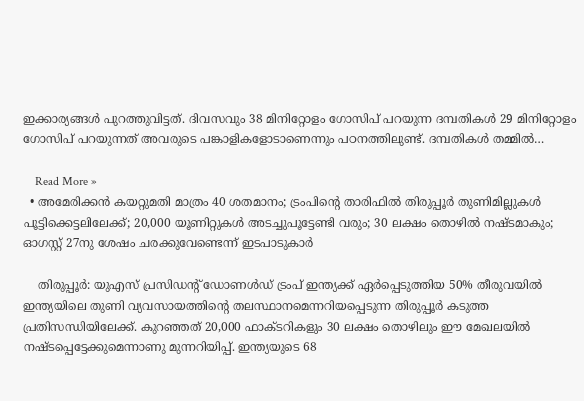ഇക്കാര്യങ്ങള്‍ പുറത്തുവിട്ടത്. ദിവസവും 38 മിനിറ്റോളം ഗോസിപ് പറയുന്ന ദമ്പതികള്‍ 29 മിനിറ്റോളം ഗോസിപ് പറയുന്നത് അവരുടെ പങ്കാളികളോടാണെന്നും പഠനത്തിലുണ്ട്. ദമ്പതികള്‍ തമ്മില്‍…

    Read More »
  • അമേരിക്കന്‍ കയറ്റുമതി മാത്രം 40 ശതമാനം; ട്രംപിന്റെ താരിഫില്‍ തിരുപ്പൂര്‍ തുണിമില്ലുകള്‍ പൂട്ടിക്കെട്ടലിലേക്ക്; 20,000 യൂണിറ്റുകള്‍ അടച്ചുപൂട്ടേണ്ടി വരും; 30 ലക്ഷം തൊഴില്‍ നഷ്ടമാകും; ഓഗസ്റ്റ് 27നു ശേഷം ചരക്കുവേണ്ടെന്ന് ഇടപാടുകാര്‍

    തിരുപ്പൂര്‍: യുഎസ് പ്രസിഡന്റ് ഡോണള്‍ഡ് ട്രംപ് ഇന്ത്യക്ക് ഏര്‍പ്പെടുത്തിയ 50% തീരുവയില്‍ ഇന്ത്യയിലെ തുണി വ്യവസായത്തിന്റെ തലസ്ഥാനമെന്നറിയപ്പെടുന്ന തിരുപ്പൂര്‍ കടുത്ത പ്രതിസന്ധിയിലേക്ക്. കുറഞ്ഞത് 20,000 ഫാക്ടറികളും 30 ലക്ഷം തൊഴിലും ഈ മേഖലയില്‍ നഷ്ടപ്പെട്ടേക്കുമെന്നാണു മുന്നറിയിപ്പ്. ഇന്ത്യയുടെ 68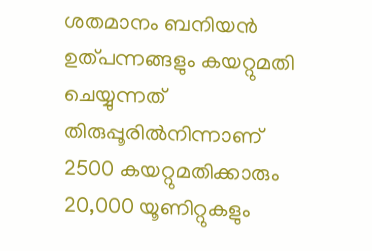ശതമാനം ബനിയന്‍ ഉത്പന്നങ്ങളും കയറ്റുമതി ചെയ്യുന്നത് തിരുപ്പൂരില്‍നിന്നാണ് 2500 കയറ്റുമതിക്കാരും 20,000 യൂണിറ്റുകളും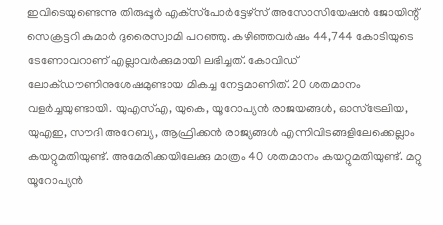ഇവിടെയുണ്ടെന്നു തിരുപ്പൂര്‍ എക്‌സ്‌പോര്‍ട്ടേഴ്‌സ് അസോസിയേഷന്‍ ജോയിന്റ് സെക്രട്ടറി കുമാര്‍ ദുരൈസ്വാമി പറഞ്ഞു. കഴിഞ്ഞവര്‍ഷം 44,744 കോടിയുടെ ടേണോവറാണ് എല്ലാവര്‍ക്കുമായി ലഭിച്ചത്. കോവിഡ് ലോക്ഡൗണിനുശേഷമുണ്ടായ മികച്ച നേട്ടമാണിത്. 20 ശതമാനം വളര്‍ച്ചയുണ്ടായി. യുഎസ്എ, യുകെ, യൂറോപ്യന്‍ രാജയങ്ങള്‍, ഓസ്‌ട്രേലിയ, യുഎഇ, സൗദി അറേബ്യ, ആഫ്രിക്കന്‍ രാജ്യങ്ങള്‍ എന്നിവിടങ്ങളിലേക്കെല്ലാം കയറ്റുമതിയുണ്ട്. അമേരിക്കയിലേക്കു മാത്രം 40 ശതമാനം കയറ്റുമതിയുണ്ട്. മറ്റു യൂറോപ്യന്‍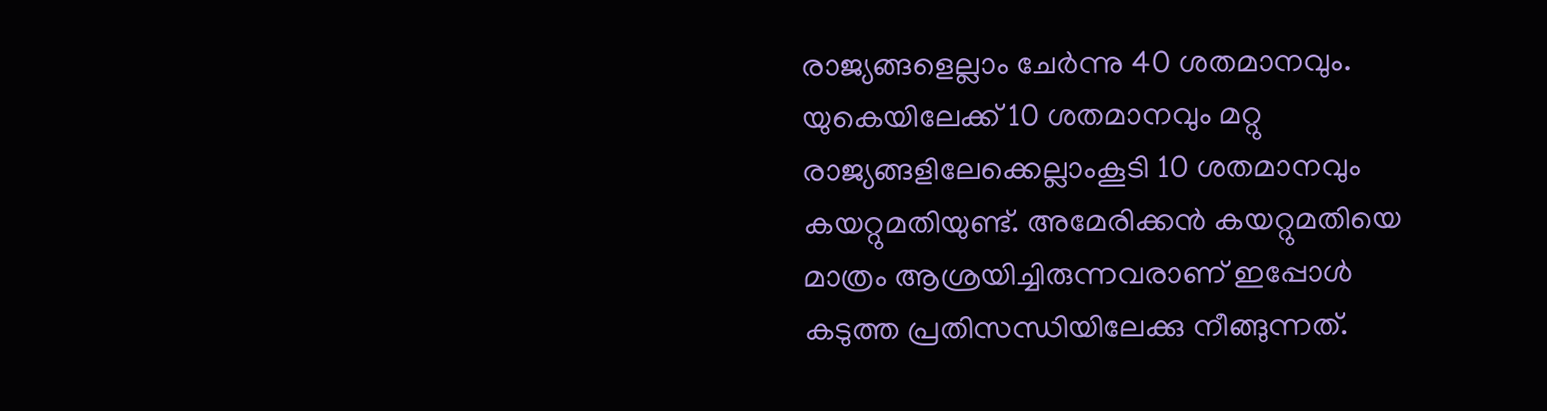രാജ്യങ്ങളെല്ലാം ചേര്‍ന്നു 40 ശതമാനവും. യുകെയിലേക്ക് 10 ശതമാനവും മറ്റു രാജ്യങ്ങളിലേക്കെല്ലാംകൂടി 10 ശതമാനവും കയറ്റുമതിയുണ്ട്. അമേരിക്കന്‍ കയറ്റുമതിയെ മാത്രം ആശ്രയിച്ചിരുന്നവരാണ് ഇപ്പോള്‍ കടുത്ത പ്രതിസന്ധിയിലേക്കു നീങ്ങുന്നത്.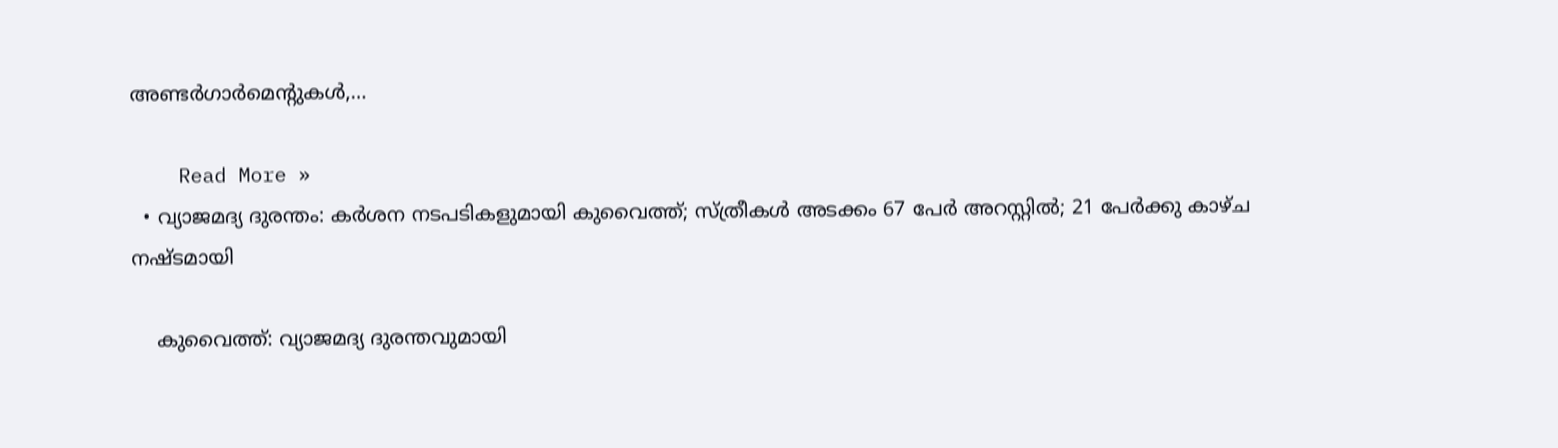അണ്ടര്‍ഗാര്‍മെന്റുകള്‍,…

    Read More »
  • വ്യാജമദ്യ ദുരന്തം: കര്‍ശന നടപടികളുമായി കുവൈത്ത്; സ്ത്രീകള്‍ അടക്കം 67 പേര്‍ അറസ്റ്റില്‍; 21 പേര്‍ക്കു കാഴ്ച നഷ്ടമായി

    കുവൈത്ത്: വ്യാജമദ്യ ദുരന്തവുമായി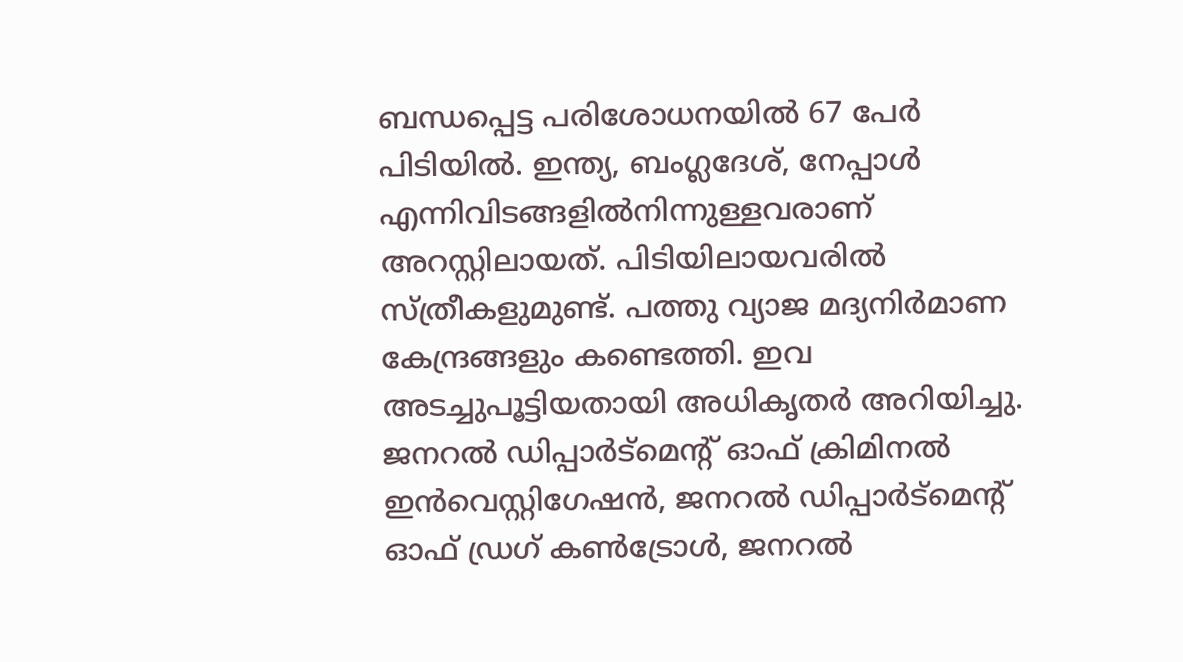ബന്ധപ്പെട്ട പരിശോധനയിൽ 67 പേർ പിടിയിൽ. ഇന്ത്യ, ബംഗ്ലദേശ്, നേപ്പാൾ എന്നിവിടങ്ങളിൽനിന്നുള്ളവരാണ് അറസ്റ്റിലായത്. പിടിയിലായവരിൽ സ്ത്രീകളുമുണ്ട്. പത്തു വ്യാജ മദ്യനിർമാണ കേന്ദ്രങ്ങളും കണ്ടെത്തി. ഇവ അടച്ചുപൂട്ടിയതായി അധികൃതർ അറിയിച്ചു. ജനറൽ ഡിപ്പാർട്മെന്റ് ഓഫ് ക്രിമിനൽ ഇൻവെസ്റ്റിഗേഷൻ, ജനറൽ ഡിപ്പാർട്മെന്റ് ഓഫ് ഡ്രഗ് കൺട്രോൾ, ജനറൽ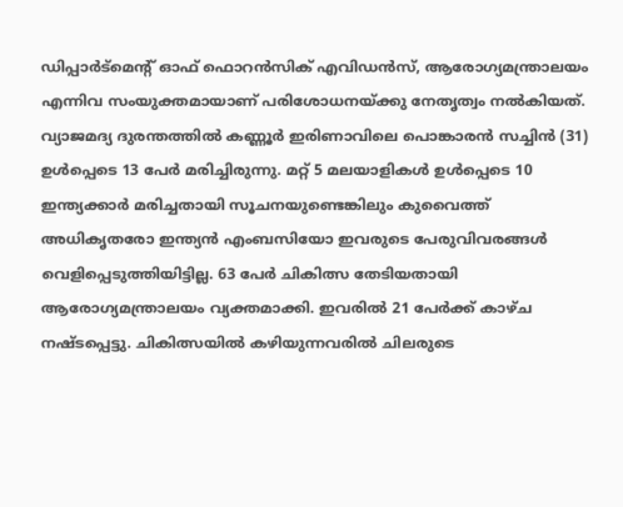ഡിപ്പാർട്മെന്റ് ഓഫ് ഫൊറൻസിക് എവിഡൻസ്, ആരോഗ്യമന്ത്രാലയം എന്നിവ സംയുക്തമായാണ് പരിശോധനയ്ക്കു നേതൃത്വം നൽകിയത്. വ്യാജമദ്യ ദുരന്തത്തിൽ കണ്ണൂർ ഇരിണാവിലെ പൊങ്കാരൻ സച്ചിൻ (31) ഉൾപ്പെടെ 13 പേർ മരിച്ചിരുന്നു. മറ്റ് 5 മലയാളികൾ ഉൾപ്പെടെ 10 ഇന്ത്യക്കാർ മരിച്ചതായി സൂചനയുണ്ടെങ്കിലും കുവൈത്ത് അധികൃതരോ ഇന്ത്യൻ എംബസിയോ ഇവരുടെ പേരുവിവരങ്ങൾ വെളിപ്പെടുത്തിയിട്ടില്ല. 63 പേർ ചികിത്സ തേടിയതായി ആരോഗ്യമന്ത്രാലയം വ്യക്തമാക്കി. ഇവരിൽ 21 പേർക്ക് കാഴ്ച നഷ്ടപ്പെട്ടു. ചികിത്സയിൽ കഴിയുന്നവരിൽ ചിലരുടെ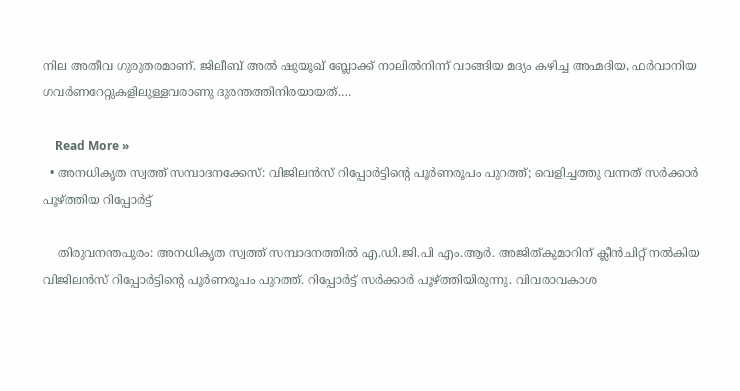നില അതീവ ഗുരുതരമാണ്. ജിലീബ് അൽ ഷുയൂഖ് ബ്ലോക്ക് നാലിൽനിന്ന് വാങ്ങിയ മദ്യം കഴിച്ച അഹ്മദിയ, ഫർവാനിയ ഗവർണറേറ്റുകളിലുള്ളവരാണു ദുരന്തത്തിനിരയായത്.…

    Read More »
  • അനധികൃത സ്വത്ത് സമ്പാദനക്കേസ്: വിജിലന്‍സ് റിപ്പോര്‍ട്ടിന്റെ പൂര്‍ണരൂപം പുറത്ത്; വെളിച്ചത്തു വന്നത് സര്‍ക്കാര്‍ പൂഴ്ത്തിയ റിപ്പോര്‍ട്ട്

    തിരുവനന്തപുരം: അനധികൃത സ്വത്ത് സമ്പാദനത്തില്‍ എ.ഡി.ജി.പി എം.ആര്‍. അജിത്കുമാറിന് ക്ലീന്‍ചിറ്റ് നല്‍കിയ വിജിലന്‍സ് റിപ്പോര്‍ട്ടിന്റെ പൂര്‍ണരൂപം പുറത്ത്. റിപ്പോര്‍ട്ട് സര്‍ക്കാര്‍ പൂഴ്ത്തിയിരുന്നു. വിവരാവകാശ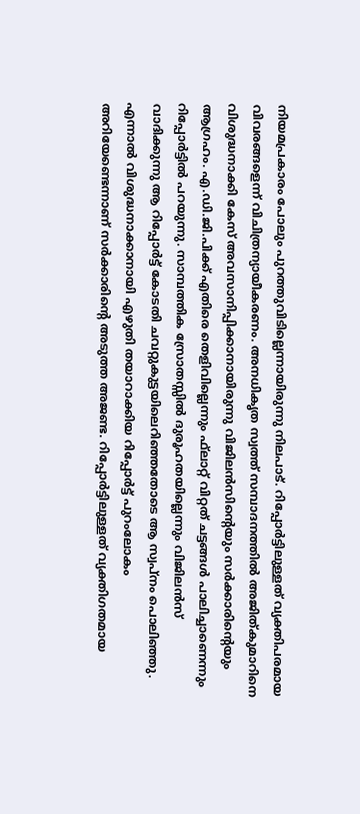നിയമപ്രകാരം പോലും പുറത്തുവിടില്ലെന്നായിരുന്നു നിലപാട്. റിപ്പോര്‍ട്ടിലുള്ളത് വ്യക്തിപരമായ വിവരങ്ങളെന്ന് വിചിത്രന്യായീകരണം. അനധികൃത സ്വത്ത് സമ്പാദനത്തില്‍ അജിത്കുമാറിനെ വിശുദ്ധനാക്കി കേസ് അവസാനിപ്പിക്കാനായിരുന്നു വിജിലന്‍സിന്റെയും സര്‍ക്കാരിന്റെയും ആഗ്രഹം. എ.ഡി.ജി.പിക്ക് എതിരെ തെളിവില്ലെന്നും ഫ്‌ലാറ്റ് വിറ്റത് ചട്ടങ്ങള്‍ പാലിച്ചാണെന്നും റിപ്പോര്‍ട്ടില്‍ പറയുന്നു. സാമ്പത്തിക സ്രോതസ്സില്‍ ദുരൂഹതയില്ലെന്നും വിജിലന്‍സ് വാദിക്കുന്നു ആ റിപ്പോര്‍ട്ട് കോടതി ചവറ്റുകുട്ടയിലെറിഞ്ഞതോടെ ആ സ്വപ്നം പൊലിഞ്ഞു. എന്നാല്‍ വിശുദ്ധനാക്കാനായി എഴുതി തയാറാക്കിയ റിപ്പോര്‍ട്ട് പുറംലോകം അറിയേണ്ടെന്നാണ് സര്‍ക്കാരിന്റെ അടുത്ത അജണ്ട. റിപ്പോര്‍ട്ടിലുള്ളത് വ്യക്തിഗതമായ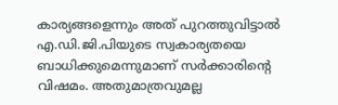കാര്യങ്ങളെന്നും അത് പുറത്തുവിട്ടാല്‍ എ.ഡി.ജി.പിയുടെ സ്വകാര്യതയെ ബാധിക്കുമെന്നുമാണ് സര്‍ക്കാരിന്റെ വിഷമം. അതുമാത്രവുമല്ല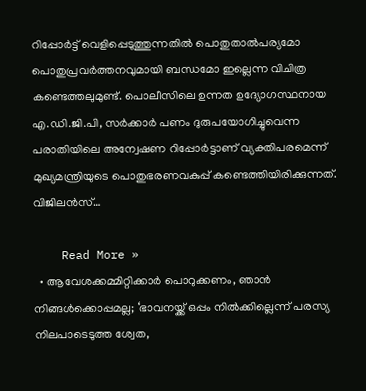റിപ്പോര്‍ട്ട് വെളിപ്പെടുത്തുന്നതില്‍ പൊതുതാല്‍പര്യമോ പൊതുപ്രവര്‍ത്തനവുമായി ബന്ധമോ ഇല്ലെന്ന വിചിത്ര കണ്ടെത്തലുമുണ്ട്. പൊലീസിലെ ഉന്നത ഉദ്യോഗസ്ഥനായ എ.ഡി.ജി.പി, സര്‍ക്കാര്‍ പണം ദുരുപയോഗിച്ചുവെന്ന പരാതിയിലെ അന്വേഷണ റിപ്പോര്‍ട്ടാണ് വ്യക്തിപരമെന്ന് മുഖ്യമന്ത്രിയുടെ പൊതുഭരണവകുപ്പ് കണ്ടെത്തിയിരിക്കുന്നത്. വിജിലന്‍സ്…

    Read More »
  • ആവേശക്കമ്മിറ്റിക്കാര്‍ പൊറുക്കണം, ഞാന്‍ നിങ്ങള്‍ക്കൊപ്പമല്ല; ‘ഭാവനയ്ക്ക് ഒപ്പം നില്‍ക്കില്ലെന്ന് പരസ്യ നിലപാടെടുത്ത ശ്വേത,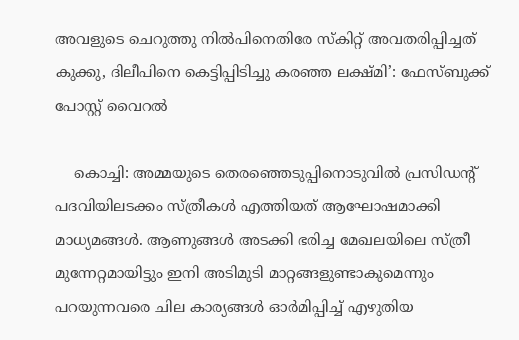അവളുടെ ചെറുത്തു നില്‍പിനെതിരേ സ്‌കിറ്റ് അവതരിപ്പിച്ചത് കുക്കു, ദിലീപിനെ കെട്ടിപ്പിടിച്ചു കരഞ്ഞ ലക്ഷ്മി’: ഫേസ്ബുക്ക് പോസ്റ്റ് വൈറല്‍

    കൊച്ചി: അമ്മയുടെ തെരഞ്ഞെടുപ്പിനൊടുവില്‍ പ്രസിഡന്റ് പദവിയിലടക്കം സ്ത്രീകള്‍ എത്തിയത് ആഘോഷമാക്കി മാധ്യമങ്ങള്‍. ആണുങ്ങള്‍ അടക്കി ഭരിച്ച മേഖലയിലെ സ്ത്രീ മുന്നേറ്റമായിട്ടും ഇനി അടിമുടി മാറ്റങ്ങളുണ്ടാകുമെന്നും പറയുന്നവരെ ചില കാര്യങ്ങള്‍ ഓര്‍മിപ്പിച്ച് എഴുതിയ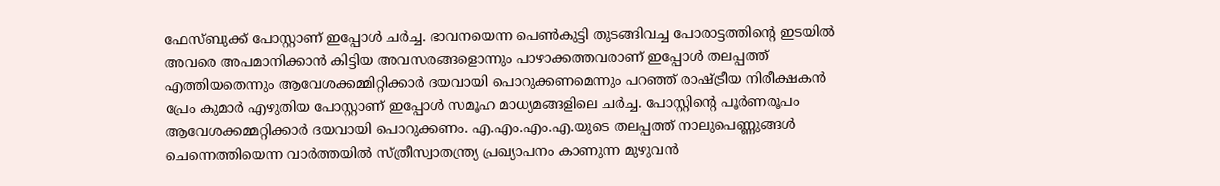ഫേസ്ബുക്ക് പോസ്റ്റാണ് ഇപ്പോള്‍ ചര്‍ച്ച. ഭാവനയെന്ന പെണ്‍കുട്ടി തുടങ്ങിവച്ച പോരാട്ടത്തിന്റെ ഇടയില്‍ അവരെ അപമാനിക്കാന്‍ കിട്ടിയ അവസരങ്ങളൊന്നും പാഴാക്കത്തവരാണ് ഇപ്പോള്‍ തലപ്പത്ത് എത്തിയതെന്നും ആവേശക്കമ്മിറ്റിക്കാര്‍ ദയവായി പൊറുക്കണമെന്നും പറഞ്ഞ് രാഷ്ട്രീയ നിരീക്ഷകന്‍ പ്രേം കുമാര്‍ എഴുതിയ പോസ്റ്റാണ് ഇപ്പോള്‍ സമൂഹ മാധ്യമങ്ങളിലെ ചര്‍ച്ച. പോസ്റ്റിന്റെ പൂര്‍ണരൂപം   ആവേശക്കമ്മറ്റിക്കാര്‍ ദയവായി പൊറുക്കണം. എ.എം.എം.എ.യുടെ തലപ്പത്ത് നാലുപെണ്ണുങ്ങള്‍ ചെന്നെത്തിയെന്ന വാര്‍ത്തയില്‍ സ്ത്രീസ്വാതന്ത്ര്യ പ്രഖ്യാപനം കാണുന്ന മുഴുവന്‍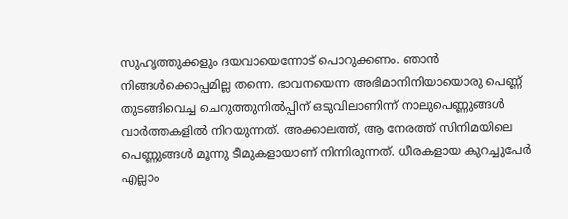സുഹൃത്തുക്കളും ദയവായെന്നോട് പൊറുക്കണം. ഞാന്‍ നിങ്ങള്‍ക്കൊപ്പമില്ല തന്നെ. ഭാവനയെന്ന അഭിമാനിനിയായൊരു പെണ്ണ് തുടങ്ങിവെച്ച ചെറുത്തുനില്‍പ്പിന് ഒടുവിലാണിന്ന് നാലുപെണ്ണുങ്ങള്‍ വാര്‍ത്തകളില്‍ നിറയുന്നത്. അക്കാലത്ത്, ആ നേരത്ത് സിനിമയിലെ പെണ്ണുങ്ങള്‍ മൂന്നു ടീമുകളായാണ് നിന്നിരുന്നത്. ധീരകളായ കുറച്ചുപേര്‍ എല്ലാം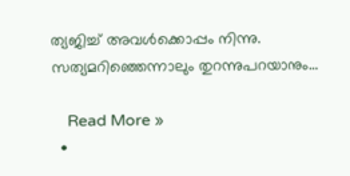ത്യജിച്ച് അവള്‍ക്കൊപ്പം നിന്നു. സത്യമറിഞ്ഞെന്നാലും തുറന്നുപറയാനും…

    Read More »
  •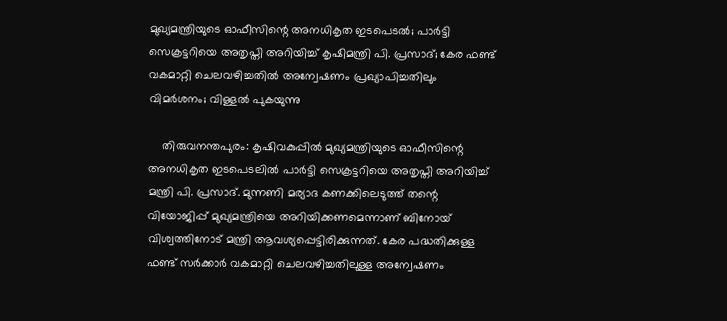മുഖ്യമന്ത്രിയുടെ ഓഫീസിന്റെ അനധികൃത ഇടപെടല്‍; പാര്‍ട്ടി സെക്രട്ടറിയെ അതൃപ്തി അറിയിച്ച് കൃഷിമന്ത്രി പി. പ്രസാദ്; കേര ഫണ്ട് വകമാറ്റി ചെലവഴിച്ചതില്‍ അന്വേഷണം പ്രഖ്യാപിച്ചതിലും വിമര്‍ശനം; വിള്ളല്‍ പുകയുന്നു

    തിരുവനന്തപുരം: കൃഷിവകുപ്പില്‍ മുഖ്യമന്ത്രിയുടെ ഓഫീസിന്റെ അനധികൃത ഇടപെടലില്‍ പാര്‍ട്ടി സെക്രട്ടറിയെ അതൃപ്തി അറിയിച്ച് മന്ത്രി പി. പ്രസാദ്. മുന്നണി മര്യാദ കണക്കിലെടുത്ത് തന്റെ വിയോജിപ്പ് മുഖ്യമന്ത്രിയെ അറിയിക്കണമെന്നാണ് ബിനോയ് വിശ്വത്തിനോട് മന്ത്രി ആവശ്യപ്പെട്ടിരിക്കുന്നത്. കേര പദ്ധതിക്കുള്ള ഫണ്ട് സര്‍ക്കാര്‍ വകമാറ്റി ചെലവഴിച്ചതിലുള്ള അന്വേഷണം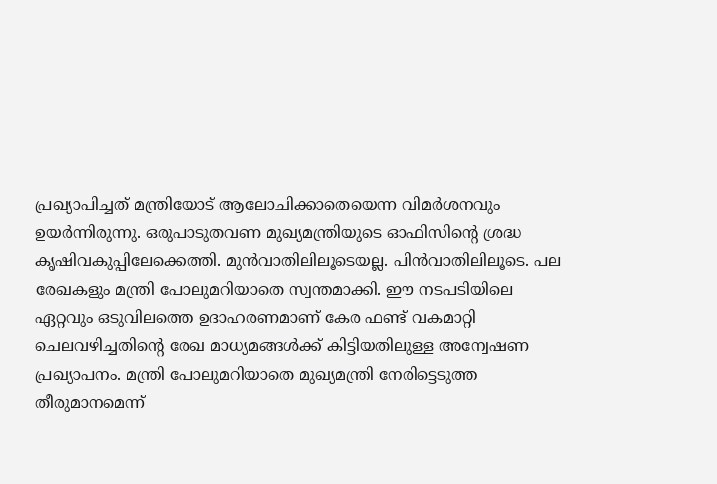പ്രഖ്യാപിച്ചത് മന്ത്രിയോട് ആലോചിക്കാതെയെന്ന വിമര്‍ശനവും ഉയര്‍ന്നിരുന്നു. ഒരുപാടുതവണ മുഖ്യമന്ത്രിയുടെ ഓഫിസിന്റെ ശ്രദ്ധ കൃഷിവകുപ്പിലേക്കെത്തി. മുന്‍വാതിലിലൂടെയല്ല. പിന്‍വാതിലിലൂടെ. പല രേഖകളും മന്ത്രി പോലുമറിയാതെ സ്വന്തമാക്കി. ഈ നടപടിയിലെ ഏറ്റവും ഒടുവിലത്തെ ഉദാഹരണമാണ് കേര ഫണ്ട് വകമാറ്റി ചെലവഴിച്ചതിന്റെ രേഖ മാധ്യമങ്ങള്‍ക്ക് കിട്ടിയതിലുള്ള അന്വേഷണ പ്രഖ്യാപനം. മന്ത്രി പോലുമറിയാതെ മുഖ്യമന്ത്രി നേരിട്ടെടുത്ത തീരുമാനമെന്ന്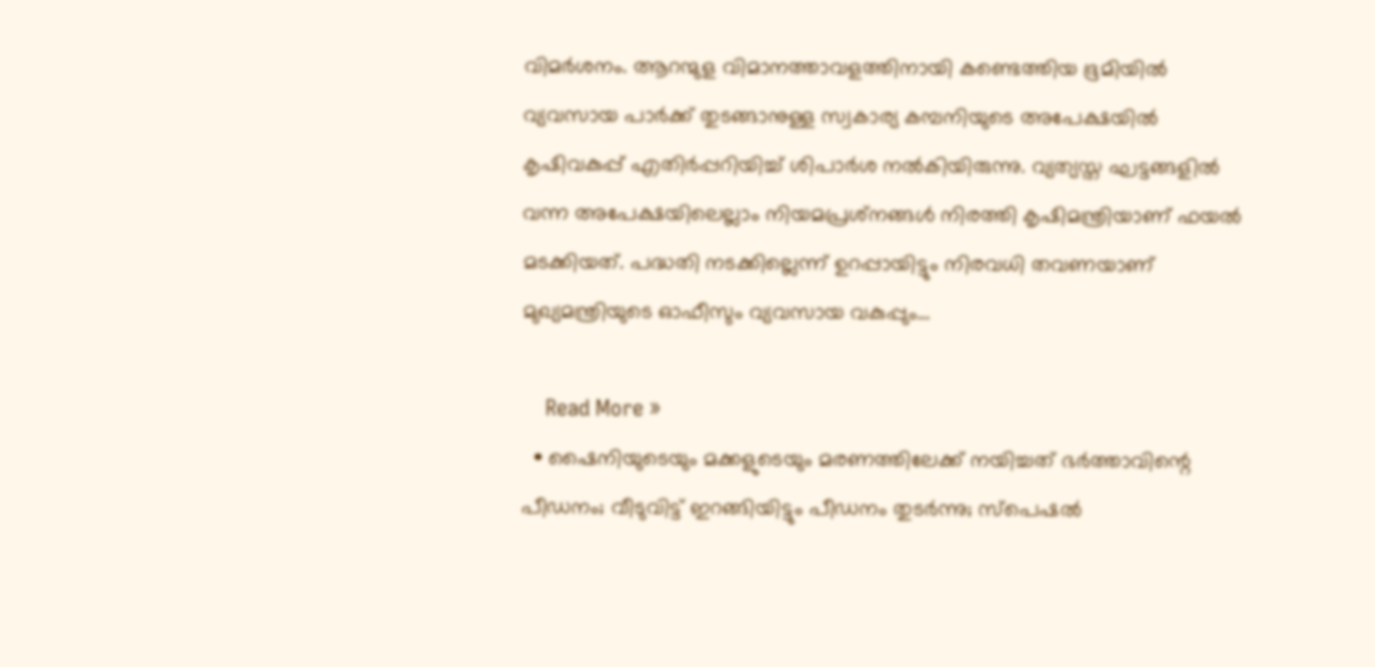വിമര്‍ശനം. ആറന്മുള വിമാനത്താവളത്തിനായി കണ്ടെത്തിയ ഭൂമിയില്‍ വ്യവസായ പാര്‍ക്ക് തുടങ്ങാനുള്ള സ്വകാര്യ കമ്പനിയുടെ അപേക്ഷയില്‍ കൃഷിവകുപ്പ് എതിര്‍പ്പറിയിച്ച് ശിപാര്‍ശ നല്‍കിയിരുന്നു. വ്യത്യസ്ത ഘട്ടങ്ങളില്‍ വന്ന അപേക്ഷയിലെല്ലാം നിയമപ്രശ്‌നങ്ങള്‍ നിരത്തി കൃഷിമന്ത്രിയാണ് ഫയല്‍ മടക്കിയത്. പദ്ധതി നടക്കില്ലെന്ന് ഉറപ്പായിട്ടും നിരവധി തവണയാണ് മുഖ്യമന്ത്രിയുടെ ഓഫീസും വ്യവസായ വകുപ്പും…

    Read More »
  • ഷൈനിയുടെയും മക്കളുടെയും മരണത്തിലേക്ക് നയിച്ചത് ഭര്‍ത്താവിന്റെ പീഡനം; വീടുവിട്ട് ഇറങ്ങിയിട്ടും പീഡനം തുടര്‍ന്നു; സ്‌പെഷല്‍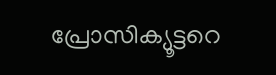പ്രോസിക്യൂട്ടറെ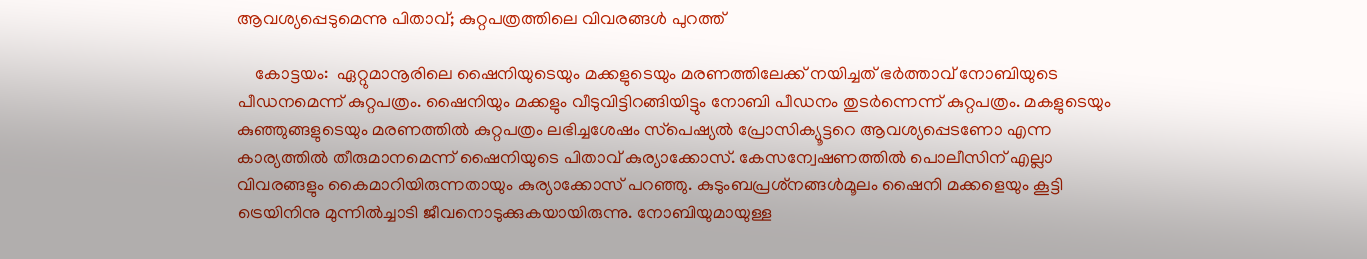ആവശ്യപ്പെടുമെന്നു പിതാവ്; കുറ്റപത്രത്തിലെ വിവരങ്ങള്‍ പുറത്ത്

    കോട്ടയം:  ഏറ്റുമാനൂരിലെ ഷൈനിയുടെയും മക്കളുടെയും മരണത്തിലേക്ക് നയിച്ചത് ഭര്‍ത്താവ് നോബിയുടെ പീഡനമെന്ന് കുറ്റപത്രം. ഷൈനിയും മക്കളും വീടുവിട്ടിറങ്ങിയിട്ടും നോബി പീഡനം തുടര്‍ന്നെന്ന് കുറ്റപത്രം. മകളുടെയും കുഞ്ഞുങ്ങളുടെയും മരണത്തില്‍ കുറ്റപത്രം ലഭിച്ചശേഷം സ്‌പെഷ്യല്‍ പ്രോസിക്യൂട്ടറെ ആവശ്യപ്പെടണോ എന്ന കാര്യത്തില്‍ തീരുമാനമെന്ന് ഷൈനിയുടെ പിതാവ് കുര്യാക്കോസ്. കേസന്വേഷണത്തില്‍ പൊലീസിന് എല്ലാ വിവരങ്ങളും കൈമാറിയിരുന്നതായും കുര്യാക്കോസ് പറഞ്ഞു. കുടുംബപ്രശ്‌നങ്ങള്‍മൂലം ഷൈനി മക്കളെയും കൂട്ടി ട്രെയിനിനു മുന്നില്‍ച്ചാടി ജീവനൊടുക്കുകയായിരുന്നു. നോബിയുമായുള്ള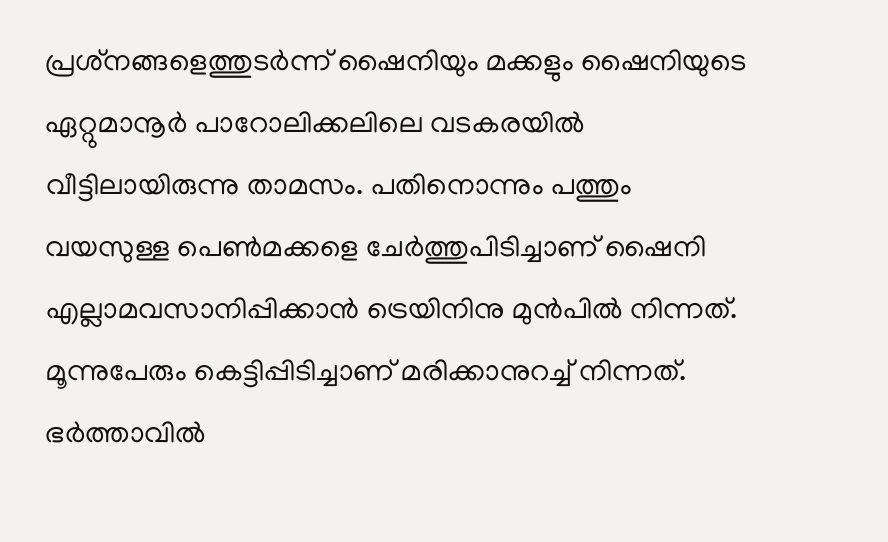പ്രശ്‌നങ്ങളെത്തുടര്‍ന്ന് ഷൈനിയും മക്കളും ഷൈനിയുടെ ഏറ്റുമാനൂര്‍ പാറോലിക്കലിലെ വടകരയില്‍ വീട്ടിലായിരുന്നു താമസം. പതിനൊന്നും പത്തും വയസുള്ള പെണ്‍മക്കളെ ചേര്‍ത്തുപിടിച്ചാണ് ഷൈനി എല്ലാമവസാനിപ്പിക്കാന്‍ ട്രെയിനിനു മുന്‍പില്‍ നിന്നത്. മൂന്നുപേരും കെട്ടിപ്പിടിച്ചാണ് മരിക്കാനുറച്ച് നിന്നത്. ഭര്‍ത്താവില്‍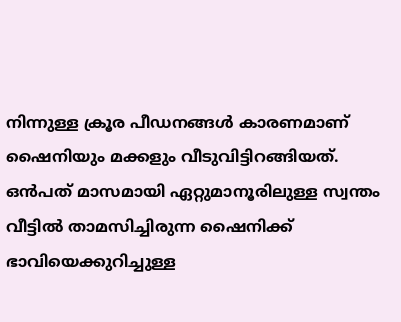നിന്നുള്ള ക്രൂര പീഡനങ്ങള്‍ കാരണമാണ് ഷൈനിയും മക്കളും വീടുവിട്ടിറങ്ങിയത്. ഒന്‍പത് മാസമായി ഏറ്റുമാനൂരിലുള്ള സ്വന്തം വീട്ടില്‍ താമസിച്ചിരുന്ന ഷൈനിക്ക് ഭാവിയെക്കുറിച്ചുള്ള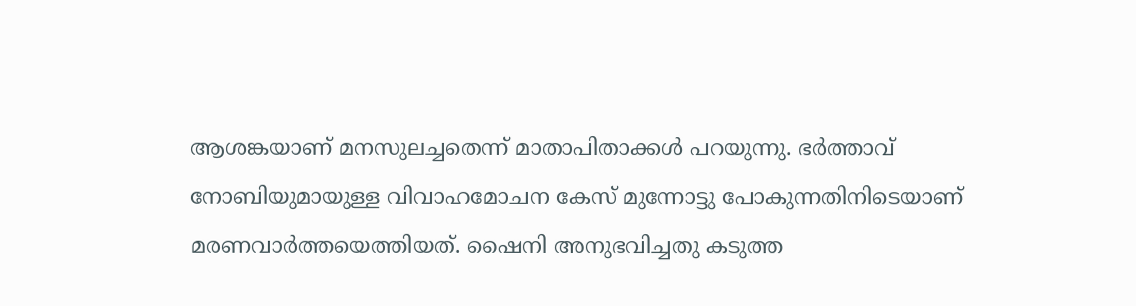ആശങ്കയാണ് മനസുലച്ചതെന്ന് മാതാപിതാക്കള്‍ പറയുന്നു. ഭര്‍ത്താവ് നോബിയുമായുള്ള വിവാഹമോചന കേസ് മുന്നോട്ടു പോകുന്നതിനിടെയാണ് മരണവാര്‍ത്തയെത്തിയത്. ഷൈനി അനുഭവിച്ചതു കടുത്ത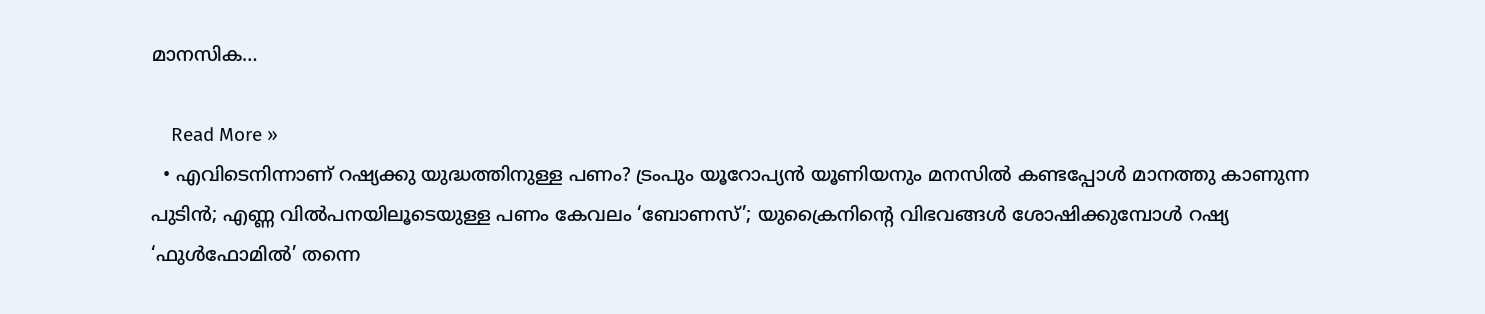മാനസിക…

    Read More »
  • എവിടെനിന്നാണ് റഷ്യക്കു യുദ്ധത്തിനുള്ള പണം? ട്രംപും യൂറോപ്യന്‍ യൂണിയനും മനസില്‍ കണ്ടപ്പോള്‍ മാനത്തു കാണുന്ന പുടിന്‍; എണ്ണ വില്‍പനയിലൂടെയുള്ള പണം കേവലം ‘ബോണസ്’; യുക്രൈനിന്റെ വിഭവങ്ങള്‍ ശോഷിക്കുമ്പോള്‍ റഷ്യ ‘ഫുള്‍ഫോമില്‍’ തന്നെ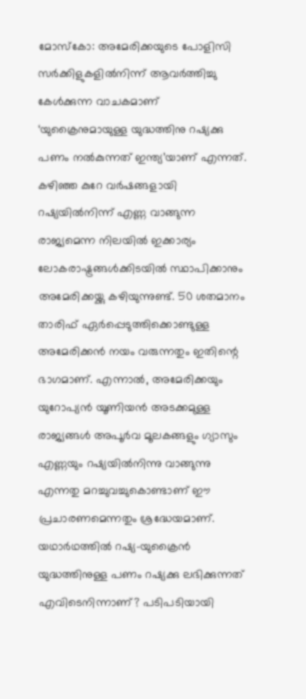മോസ്‌കോ: അമേരിക്കയുടെ പോളിസി സര്‍ക്കിളുകളില്‍നിന്ന് ആവര്‍ത്തിച്ചു കേള്‍ക്കുന്ന വാചകമാണ് ‘യുക്രൈനുമായുള്ള യുദ്ധത്തിനു റഷ്യക്കു പണം നല്‍കുന്നത് ഇന്ത്യ’യാണ് എന്നത്. കഴിഞ്ഞ കുറേ വര്‍ഷങ്ങളായി റഷ്യയില്‍നിന്ന് എണ്ണ വാങ്ങുന്ന രാജ്യമെന്ന നിലയില്‍ ഇക്കാര്യം ലോകരാഷ്ട്രങ്ങള്‍ക്കിടയില്‍ സ്ഥാപിക്കാനും അമേരിക്കയ്ക്കു കഴിയുന്നുണ്ട്. 50 ശതമാനം താരിഫ് ഏര്‍പ്പെടുത്തിക്കൊണ്ടുള്ള അമേരിക്കന്‍ നയം വരുന്നതും ഇതിന്റെ ഭാഗമാണ്. എന്നാല്‍, അമേരിക്കയും യുറോപ്യന്‍ യൂണിയന്‍ അടക്കമുള്ള രാജ്യങ്ങള്‍ അപൂര്‍വ മൂലകങ്ങളും ഗ്യാസും എണ്ണയും റഷ്യയില്‍നിന്നു വാങ്ങുന്നു എന്നതു മറച്ചുവച്ചുകൊണ്ടാണ് ഈ പ്രചാരണമെന്നതും ശ്രദ്ധേയമാണ്. യഥാര്‍ഥത്തില്‍ റഷ്യ-യുക്രൈന്‍ യുദ്ധത്തിനുള്ള പണം റഷ്യക്കു ലഭിക്കുന്നത് എവിടെനിന്നാണ്? പടിപടിയായി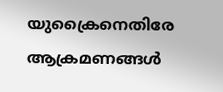യുക്രൈനെതിരേ ആക്രമണങ്ങള്‍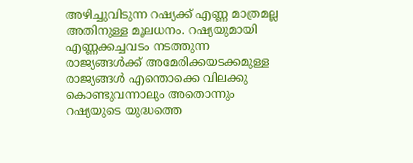അഴിച്ചുവിടുന്ന റഷ്യക്ക് എണ്ണ മാത്രമല്ല അതിനുള്ള മൂലധനം. റഷ്യയുമായി എണ്ണക്കച്ചവടം നടത്തുന്ന രാജ്യങ്ങള്‍ക്ക് അമേരിക്കയടക്കമുള്ള രാജ്യങ്ങള്‍ എന്തൊക്കെ വിലക്കു കൊണ്ടുവന്നാലും അതൊന്നും റഷ്യയുടെ യുദ്ധത്തെ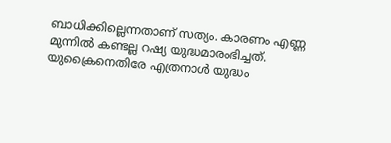ബാധിക്കില്ലെന്നതാണ് സത്യം. കാരണം എണ്ണ മുന്നില്‍ കണ്ടല്ല റഷ്യ യുദ്ധമാരംഭിച്ചത്. യുക്രൈനെതിരേ എത്രനാള്‍ യുദ്ധം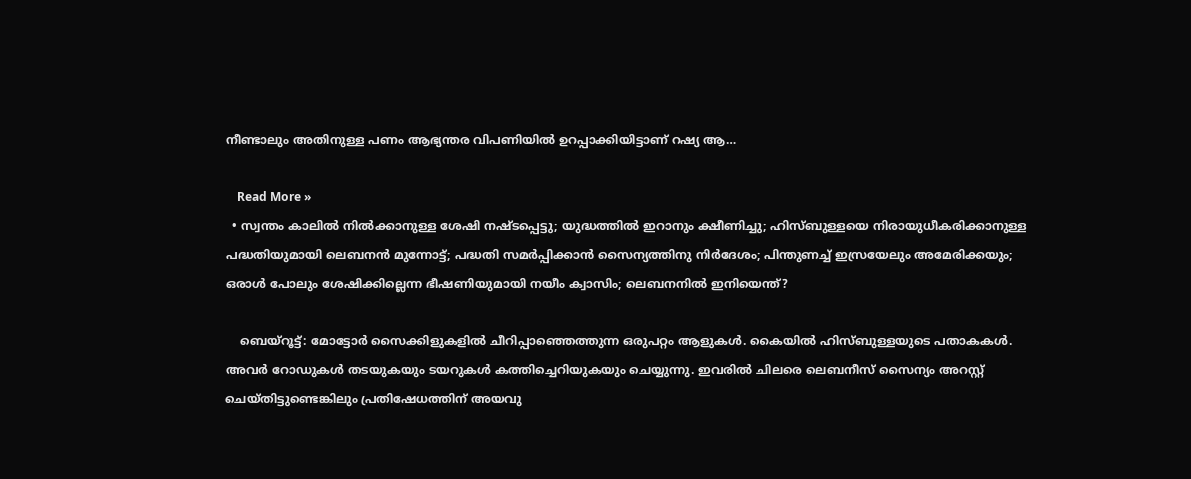നീണ്ടാലും അതിനുള്ള പണം ആഭ്യന്തര വിപണിയില്‍ ഉറപ്പാക്കിയിട്ടാണ് റഷ്യ ആ…

    Read More »
  • സ്വന്തം കാലില്‍ നില്‍ക്കാനുള്ള ശേഷി നഷ്ടപ്പെട്ടു; യുദ്ധത്തില്‍ ഇറാനും ക്ഷീണിച്ചു; ഹിസ്ബുള്ളയെ നിരായുധീകരിക്കാനുള്ള പദ്ധതിയുമായി ലെബനന്‍ മുന്നോട്ട്; പദ്ധതി സമര്‍പ്പിക്കാന്‍ സൈന്യത്തിനു നിര്‍ദേശം; പിന്തുണച്ച് ഇസ്രയേലും അമേരിക്കയും; ഒരാള്‍ പോലും ശേഷിക്കില്ലെന്ന ഭീഷണിയുമായി നയീം ക്വാസിം; ലെബനനില്‍ ഇനിയെന്ത്?

    ബെയ്‌റൂട്ട്: മോട്ടോര്‍ സൈക്കിളുകളില്‍ ചീറിപ്പാഞ്ഞെത്തുന്ന ഒരുപറ്റം ആളുകള്‍. കൈയില്‍ ഹിസ്ബുള്ളയുടെ പതാകകള്‍. അവര്‍ റോഡുകള്‍ തടയുകയും ടയറുകള്‍ കത്തിച്ചെറിയുകയും ചെയ്യുന്നു. ഇവരില്‍ ചിലരെ ലെബനീസ് സൈന്യം അറസ്റ്റ് ചെയ്തിട്ടുണ്ടെങ്കിലും പ്രതിഷേധത്തിന് അയവു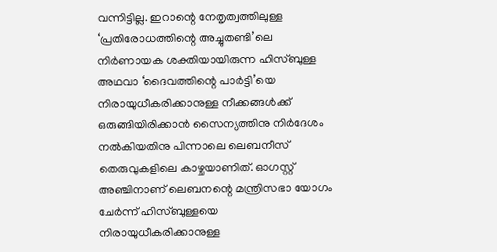വന്നിട്ടില്ല. ഇറാന്റെ നേതൃത്വത്തിലുള്ള ‘പ്രതിരോധത്തിന്റെ അച്ചുതണ്ടി’ലെ നിര്‍ണായക ശക്തിയായിരുന്ന ഹിസ്ബുള്ള അഥവാ ‘ദൈവത്തിന്റെ പാര്‍ട്ടി’യെ നിരായുധീകരിക്കാനുള്ള നീക്കങ്ങള്‍ക്ക് ഒരുങ്ങിയിരിക്കാന്‍ സൈന്യത്തിനു നിര്‍ദേശം നല്‍കിയതിനു പിന്നാലെ ലെബനീസ് തെരുവുകളിലെ കാഴ്ചയാണിത്. ഓഗസ്റ്റ് അഞ്ചിനാണ് ലെബനന്റെ മന്ത്രിസഭാ യോഗം ചേര്‍ന്ന് ഹിസ്ബുള്ളയെ നിരായുധീകരിക്കാനുള്ള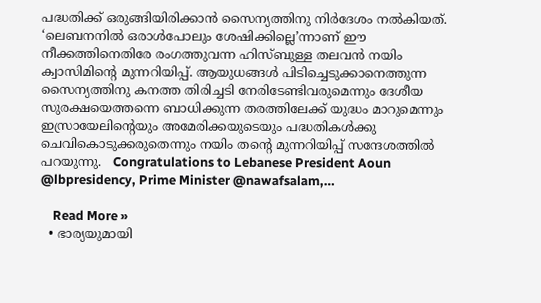പദ്ധതിക്ക് ഒരുങ്ങിയിരിക്കാന്‍ സൈന്യത്തിനു നിര്‍ദേശം നല്‍കിയത്. ‘ലെബനനില്‍ ഒരാള്‍പോലും ശേഷിക്കില്ലെ’ന്നാണ് ഈ നീക്കത്തിനെതിരേ രംഗത്തുവന്ന ഹിസ്ബുള്ള തലവന്‍ നയിം ക്വാസിമിന്റെ മുന്നറിയിപ്പ്. ആയുധങ്ങള്‍ പിടിച്ചെടുക്കാനെത്തുന്ന സൈന്യത്തിനു കനത്ത തിരിച്ചടി നേരിടേണ്ടിവരുമെന്നും ദേശീയ സുരക്ഷയെത്തന്നെ ബാധിക്കുന്ന തരത്തിലേക്ക് യുദ്ധം മാറുമെന്നും ഇസ്രായേലിന്റെയും അമേരിക്കയുടെയും പദ്ധതികള്‍ക്കു ചെവികൊടുക്കരുതെന്നും നയിം തന്റെ മുന്നറിയിപ്പ് സന്ദേശത്തില്‍ പറയുന്നു.   Congratulations to Lebanese President Aoun @lbpresidency, Prime Minister @nawafsalam,…

    Read More »
  • ഭാര്യയുമായി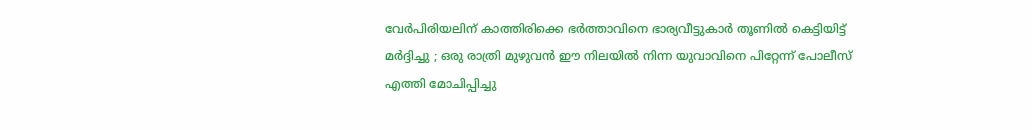വേര്‍പിരിയലിന് കാത്തിരിക്കെ ഭര്‍ത്താവിനെ ഭാര്യവീട്ടുകാര്‍ തൂണില്‍ കെട്ടിയിട്ട് മര്‍ദ്ദിച്ചു ; ഒരു രാത്രി മുഴുവന്‍ ഈ നിലയില്‍ നിന്ന യുവാവിനെ പിറ്റേന്ന് പോലീസ് എത്തി മോചിപ്പിച്ചു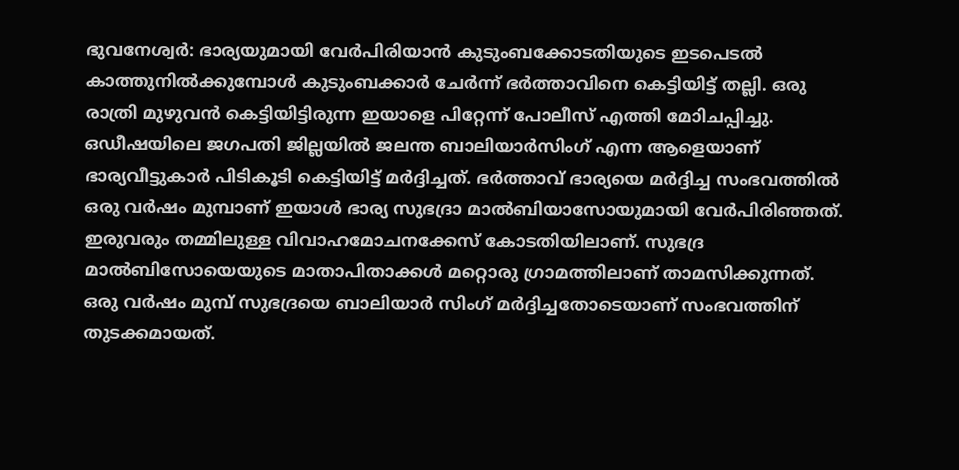ഭുവനേശ്വര്‍: ഭാര്യയുമായി വേര്‍പിരിയാന്‍ കുടുംബക്കോടതിയുടെ ഇടപെടല്‍ കാത്തുനില്‍ക്കുമ്പോള്‍ കുടുംബക്കാര്‍ ചേര്‍ന്ന് ഭര്‍ത്താവിനെ കെട്ടിയിട്ട് തല്ലി. ഒരു രാത്രി മുഴുവന്‍ കെട്ടിയിട്ടിരുന്ന ഇയാളെ പിറ്റേന്ന് പോലീസ് എത്തി മോിചപ്പിച്ചു. ഒഡീഷയിലെ ജഗപതി ജില്ലയില്‍ ജലന്ത ബാലിയാര്‍സിംഗ് എന്ന ആളെയാണ് ഭാര്യവീട്ടുകാര്‍ പിടികൂടി കെട്ടിയിട്ട് മര്‍ദ്ദിച്ചത്. ഭര്‍ത്താവ് ഭാര്യയെ മര്‍ദ്ദിച്ച സംഭവത്തില്‍ ഒരു വര്‍ഷം മുമ്പാണ് ഇയാള്‍ ഭാര്യ സുഭദ്രാ മാല്‍ബിയാസോയുമായി വേര്‍പിരിഞ്ഞത്. ഇരുവരും തമ്മിലുള്ള വിവാഹമോചനക്കേസ് കോടതിയിലാണ്. സുഭദ്ര മാല്‍ബിസോയെയുടെ മാതാപിതാക്കള്‍ മറ്റൊരു ഗ്രാമത്തിലാണ് താമസിക്കുന്നത്. ഒരു വര്‍ഷം മുമ്പ് സുഭദ്രയെ ബാലിയാര്‍ സിംഗ് മര്‍ദ്ദിച്ചതോടെയാണ് സംഭവത്തിന് തുടക്കമായത്.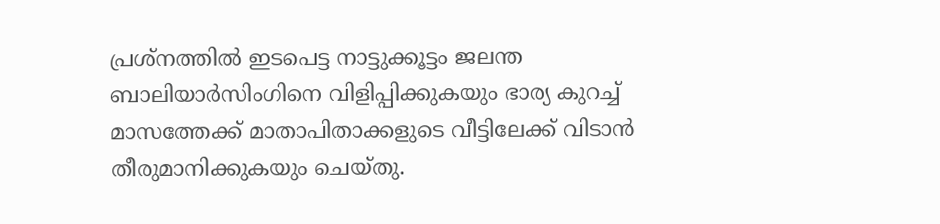പ്രശ്‌നത്തില്‍ ഇടപെട്ട നാട്ടുക്കൂട്ടം ജലന്ത ബാലിയാര്‍സിംഗിനെ വിളിപ്പിക്കുകയും ഭാര്യ കുറച്ച് മാസത്തേക്ക് മാതാപിതാക്കളുടെ വീട്ടിലേക്ക് വിടാന്‍ തീരുമാനിക്കുകയും ചെയ്തു.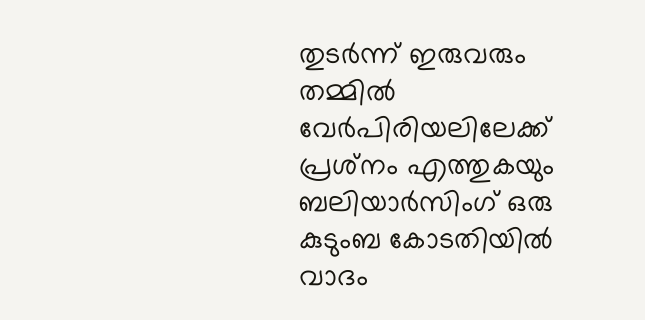തുടര്‍ന്ന് ഇരുവരും തമ്മില്‍ വേര്‍പിരിയലിലേക്ക് പ്രശ്‌നം എത്തുകയും ബലിയാര്‍സിംഗ് ഒരു കുടുംബ കോടതിയില്‍ വാദം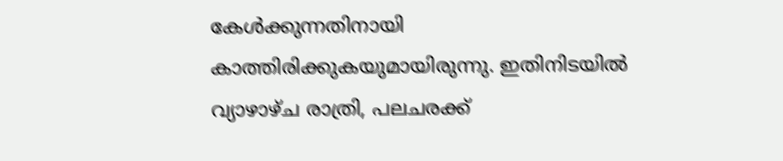കേള്‍ക്കുന്നതിനായി കാത്തിരിക്കുകയുമായിരുന്നു. ഇതിനിടയില്‍ വ്യാഴാഴ്ച രാത്രി, പലചരക്ക്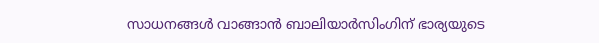സാധനങ്ങള്‍ വാങ്ങാന്‍ ബാലിയാര്‍സിംഗിന് ഭാര്യയുടെ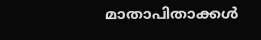മാതാപിതാക്കള്‍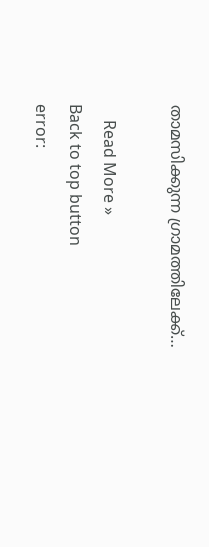താമസിക്കുന്ന ഗ്രാമത്തിലേക്ക്…

    Read More »
Back to top button
error: